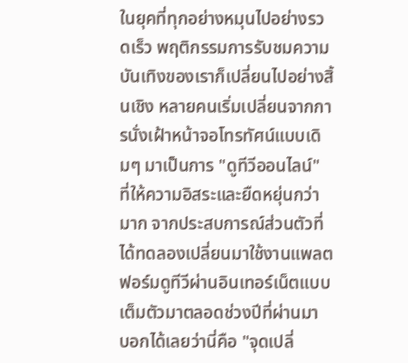ในยุคที่ทุกอย่างหมุนไปอย่างรวดเร็ว พฤติกรรมการรับชมความบันเทิงของเราก็เปลี่ยนไปอย่างสิ้นเชิง หลายคนเริ่มเปลี่ยนจากการนั่งเฝ้าหน้าจอโทรทัศน์แบบเดิมๆ มาเป็นการ "ดูทีวีออนไลน์" ที่ให้ความอิสระและยืดหยุ่นกว่ามาก จากประสบการณ์ส่วนตัวที่ได้ทดลองเปลี่ยนมาใช้งานแพลตฟอร์มดูทีวีผ่านอินเทอร์เน็ตแบบเต็มตัวมาตลอดช่วงปีที่ผ่านมา บอกได้เลยว่านี่คือ "จุดเปลี่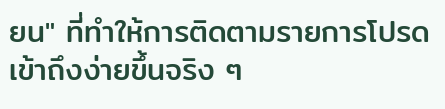ยน" ที่ทำให้การติดตามรายการโปรดเข้าถึงง่ายขึ้นจริง ๆ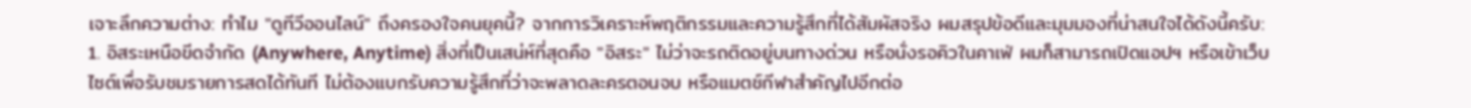เจาะลึกความต่าง: ทำไม "ดูทีวีออนไลน์" ถึงครองใจคนยุคนี้? จากการวิเคราะห์พฤติกรรมและความรู้สึกที่ได้สัมผัสจริง ผมสรุปข้อดีและมุมมองที่น่าสนใจได้ดังนี้ครับ: 1. อิสระเหนือขีดจำกัด (Anywhere, Anytime) สิ่งที่เป็นเสน่ห์ที่สุดคือ "อิสระ" ไม่ว่าจะรถติดอยู่บนทางด่วน หรือนั่งรอคิวในคาเฟ่ ผมก็สามารถเปิดแอปฯ หรือเข้าเว็บไซต์เพื่อรับชมรายการสดได้ทันที ไม่ต้องแบกรับความรู้สึกที่ว่าจะพลาดละครตอนจบ หรือแมตช์กีฬาสำคัญไปอีกต่อ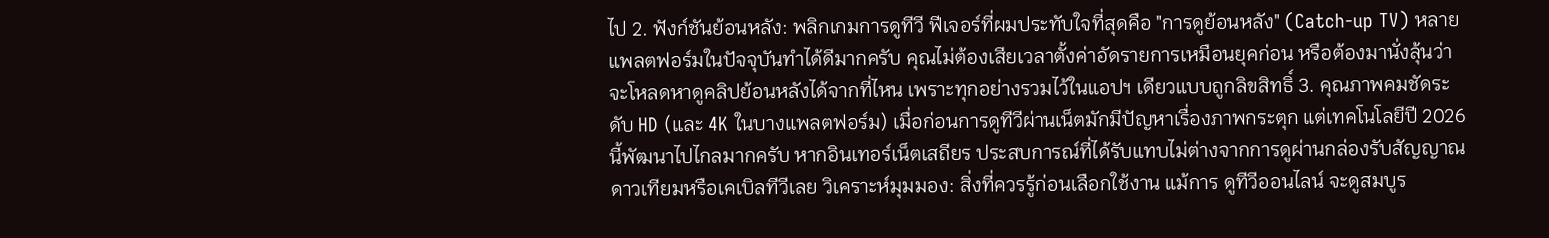ไป 2. ฟังก์ชันย้อนหลัง: พลิกเกมการดูทีวี ฟีเจอร์ที่ผมประทับใจที่สุดคือ "การดูย้อนหลัง" (Catch-up TV) หลายแพลตฟอร์มในปัจจุบันทำได้ดีมากครับ คุณไม่ต้องเสียเวลาตั้งค่าอัดรายการเหมือนยุคก่อน หรือต้องมานั่งลุ้นว่าจะโหลดหาดูคลิปย้อนหลังได้จากที่ไหน เพราะทุกอย่างรวมไว้ในแอปฯ เดียวแบบถูกลิขสิทธิ์ 3. คุณภาพคมชัดระดับ HD (และ 4K ในบางแพลตฟอร์ม) เมื่อก่อนการดูทีวีผ่านเน็ตมักมีปัญหาเรื่องภาพกระตุก แต่เทคโนโลยีปี 2026 นี้พัฒนาไปไกลมากครับ หากอินเทอร์เน็ตเสถียร ประสบการณ์ที่ได้รับแทบไม่ต่างจากการดูผ่านกล่องรับสัญญาณดาวเทียมหรือเคเบิลทีวีเลย วิเคราะห์มุมมอง: สิ่งที่ควรรู้ก่อนเลือกใช้งาน แม้การ ดูทีวีออนไลน์ จะดูสมบูร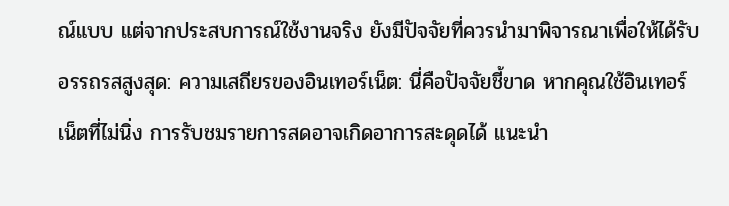ณ์แบบ แต่จากประสบการณ์ใช้งานจริง ยังมีปัจจัยที่ควรนำมาพิจารณาเพื่อให้ได้รับอรรถรสสูงสุด: ความเสถียรของอินเทอร์เน็ต: นี่คือปัจจัยชี้ขาด หากคุณใช้อินเทอร์เน็ตที่ไม่นิ่ง การรับชมรายการสดอาจเกิดอาการสะดุดได้ แนะนำ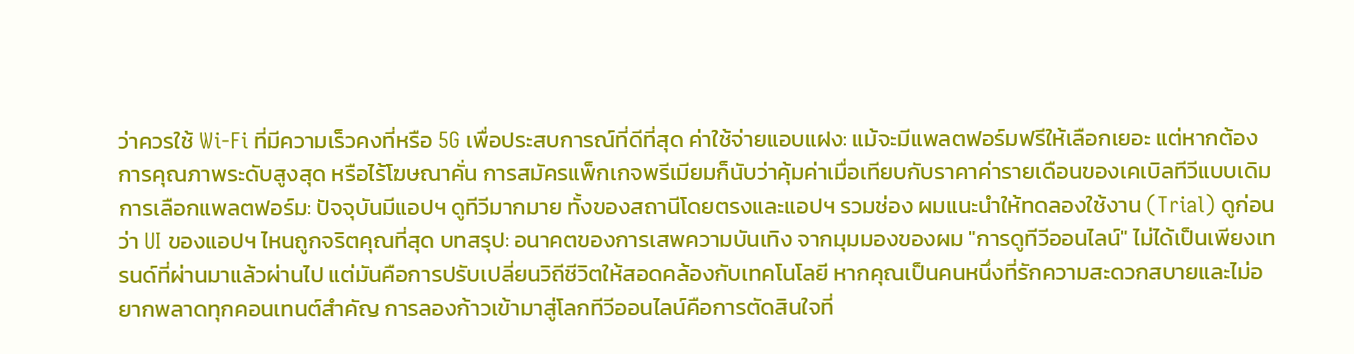ว่าควรใช้ Wi-Fi ที่มีความเร็วคงที่หรือ 5G เพื่อประสบการณ์ที่ดีที่สุด ค่าใช้จ่ายแอบแฝง: แม้จะมีแพลตฟอร์มฟรีให้เลือกเยอะ แต่หากต้องการคุณภาพระดับสูงสุด หรือไร้โฆษณาคั่น การสมัครแพ็กเกจพรีเมียมก็นับว่าคุ้มค่าเมื่อเทียบกับราคาค่ารายเดือนของเคเบิลทีวีแบบเดิม การเลือกแพลตฟอร์ม: ปัจจุบันมีแอปฯ ดูทีวีมากมาย ทั้งของสถานีโดยตรงและแอปฯ รวมช่อง ผมแนะนำให้ทดลองใช้งาน (Trial) ดูก่อนว่า UI ของแอปฯ ไหนถูกจริตคุณที่สุด บทสรุป: อนาคตของการเสพความบันเทิง จากมุมมองของผม "การดูทีวีออนไลน์" ไม่ได้เป็นเพียงเทรนด์ที่ผ่านมาแล้วผ่านไป แต่มันคือการปรับเปลี่ยนวิถีชีวิตให้สอดคล้องกับเทคโนโลยี หากคุณเป็นคนหนึ่งที่รักความสะดวกสบายและไม่อยากพลาดทุกคอนเทนต์สำคัญ การลองก้าวเข้ามาสู่โลกทีวีออนไลน์คือการตัดสินใจที่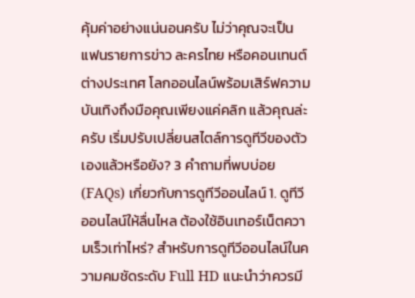คุ้มค่าอย่างแน่นอนครับ ไม่ว่าคุณจะเป็นแฟนรายการข่าว ละครไทย หรือคอนเทนต์ต่างประเทศ โลกออนไลน์พร้อมเสิร์ฟความบันเทิงถึงมือคุณเพียงแค่คลิก แล้วคุณล่ะครับ เริ่มปรับเปลี่ยนสไตล์การดูทีวีของตัวเองแล้วหรือยัง? 3 คำถามที่พบบ่อย (FAQs) เกี่ยวกับการดูทีวีออนไลน์ 1. ดูทีวีออนไลน์ให้ลื่นไหล ต้องใช้อินเทอร์เน็ตความเร็วเท่าไหร่? สำหรับการดูทีวีออนไลน์ในความคมชัดระดับ Full HD แนะนำว่าควรมี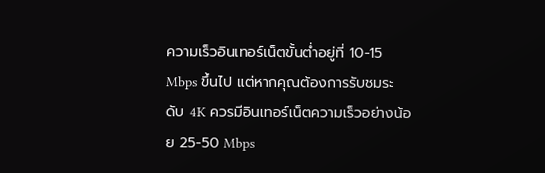ความเร็วอินเทอร์เน็ตขั้นต่ำอยู่ที่ 10-15 Mbps ขึ้นไป แต่หากคุณต้องการรับชมระดับ 4K ควรมีอินเทอร์เน็ตความเร็วอย่างน้อย 25-50 Mbps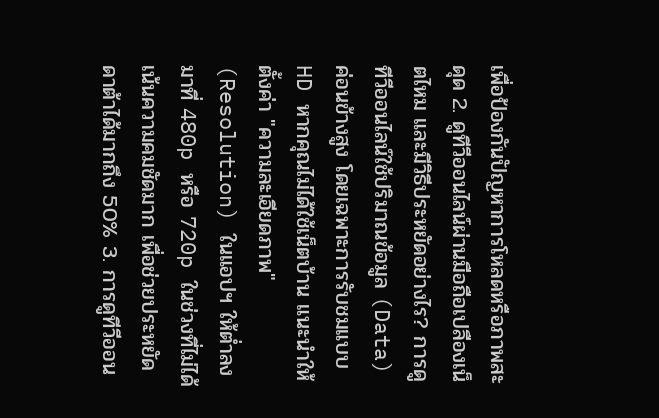เพื่อป้องกันปัญหาการโหลดหรือภาพสะดุด 2. ดูทีวีออนไลน์ผ่านมือถือเปลืองเน็ตไหม และมีวิธีประหยัดอย่างไร? การดูทีวีออนไลน์ใช้ปริมาณข้อมูล (Data) ค่อนข้างสูง โดยเฉพาะการรับชมแบบ HD หากคุณไม่ได้ใช้เน็ตบ้าน แนะนำให้ตั้งค่า "ความละเอียดภาพ" (Resolution) ในแอปฯ ให้ต่ำลงมาที่ 480p หรือ 720p ในช่วงที่ไม่ได้เน้นความคมชัดมาก เพื่อช่วยประหยัดดาต้าได้มากถึง 50% 3. การดูทีวีออน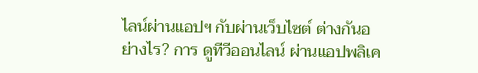ไลน์ผ่านแอปฯ กับผ่านเว็บไซต์ ต่างกันอย่างไร? การ ดูทีวีออนไลน์ ผ่านแอปพลิเค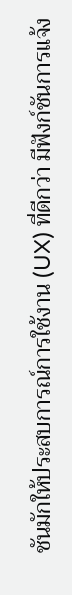ชันมักให้ประสบการณ์การใช้งาน (UX) ที่ดีกว่า มีฟังก์ชันการแจ้ง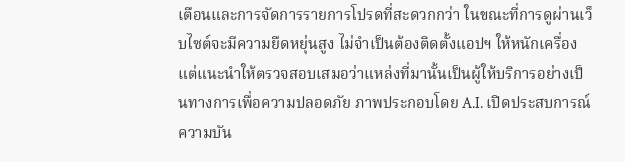เตือนและการจัดการรายการโปรดที่สะดวกกว่า ในขณะที่การดูผ่านเว็บไซต์จะมีความยืดหยุ่นสูง ไม่จำเป็นต้องติดตั้งแอปฯ ให้หนักเครื่อง แต่แนะนำให้ตรวจสอบเสมอว่าแหล่งที่มานั้นเป็นผู้ให้บริการอย่างเป็นทางการเพื่อความปลอดภัย ภาพประกอบโดย A.I. เปิดประสบการณ์ความบัน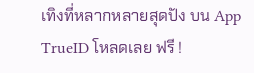เทิงที่หลากหลายสุดปัง บน App TrueID โหลดเลย ฟรี !